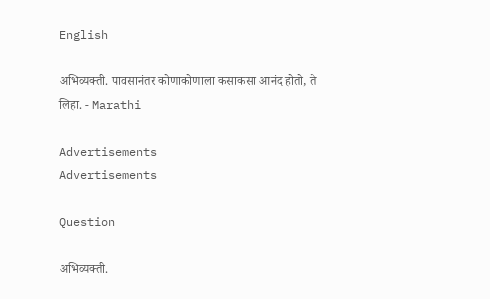English

अभिव्यक्ती. पावसानंतर कोणाकोणाला कसाकसा आनंद होतो, ते लिहा. - Marathi

Advertisements
Advertisements

Question

अभिव्यक्ती.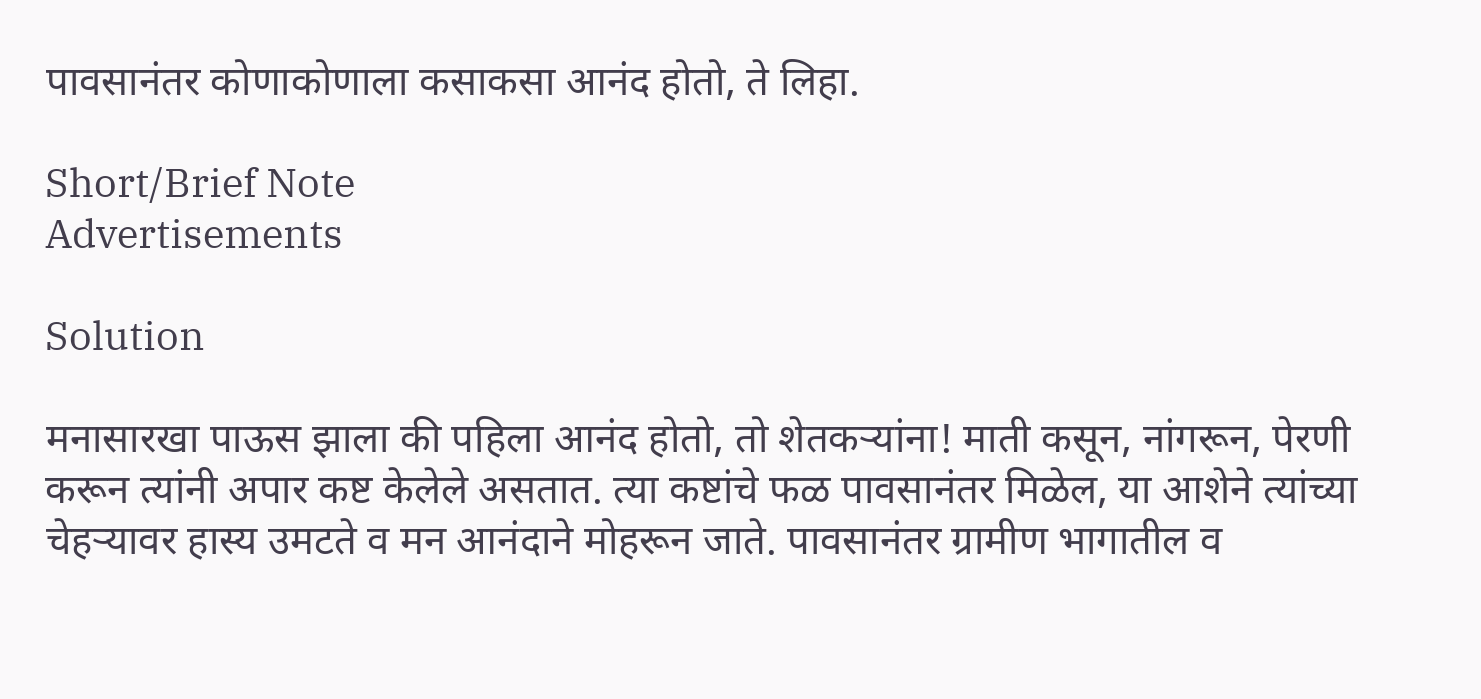पावसानंतर कोणाकोणाला कसाकसा आनंद होतो, ते लिहा.

Short/Brief Note
Advertisements

Solution

मनासारखा पाऊस झाला की पहिला आनंद होतो, तो शेतकऱ्यांना! माती कसून, नांगरून, पेरणी करून त्यांनी अपार कष्ट केलेले असतात. त्या कष्टांचे फळ पावसानंतर मिळेल, या आशेने त्यांच्या चेहऱ्यावर हास्य उमटते व मन आनंदाने मोहरून जाते. पावसानंतर ग्रामीण भागातील व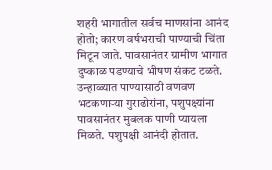शहरी भागातील सर्वच माणसांना आनंद होतो; कारण वर्षभराची पाण्याची चिंता मिटून जाते. पावसानंतर ग्रामीण भागात दुष्काळ पडण्याचे भीषण संकट टळते. उन्हाळ्यात पाण्यासाठी वणवण भटकणाऱ्या गुराढोरांना, पशुपक्ष्यांना पावसानंतर मुबलक पाणी प्यायला मिळते. पशुपक्षी आनंदी होतात.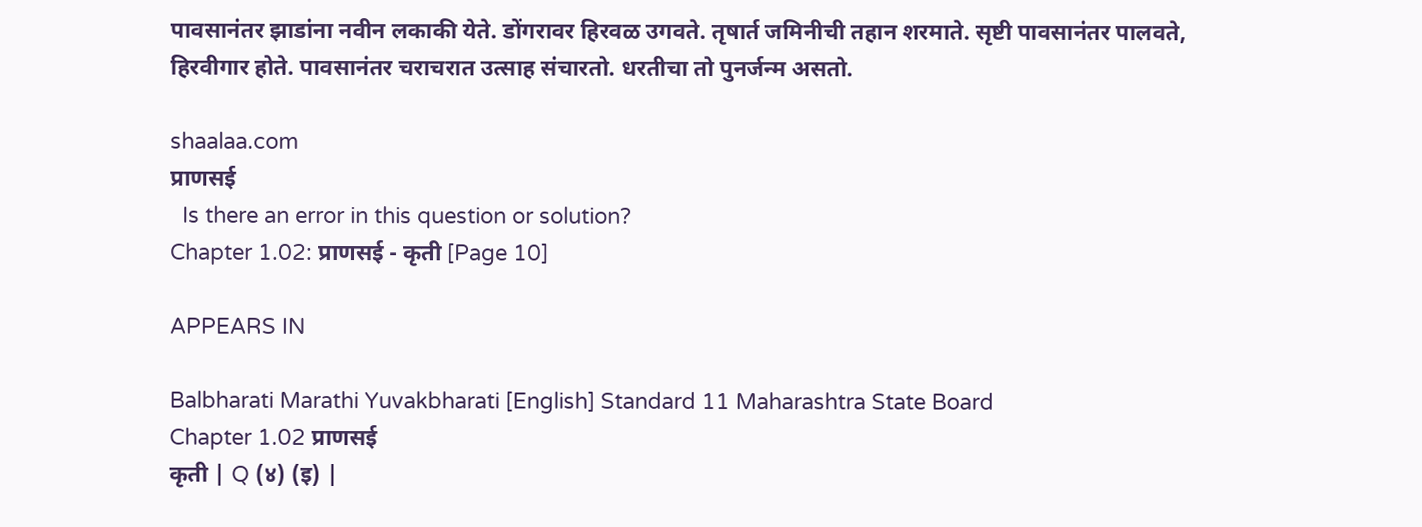पावसानंतर झाडांना नवीन लकाकी येते. डोंगरावर हिरवळ उगवते. तृषार्त जमिनीची तहान शरमाते. सृष्टी पावसानंतर पालवते, हिरवीगार होते. पावसानंतर चराचरात उत्साह संचारतो. धरतीचा तो पुनर्जन्म असतो.

shaalaa.com
प्राणसई
  Is there an error in this question or solution?
Chapter 1.02: प्राणसई - कृती [Page 10]

APPEARS IN

Balbharati Marathi Yuvakbharati [English] Standard 11 Maharashtra State Board
Chapter 1.02 प्राणसई
कृती | Q (४) (इ) |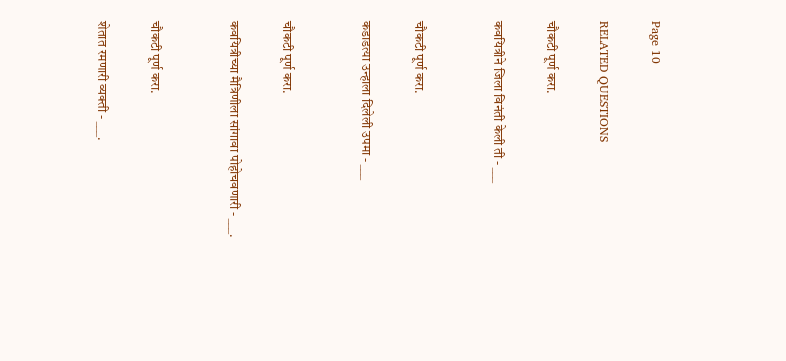Page 10

RELATED QUESTIONS

चौकटी पूर्ण करा.

कवयित्रीने जिला विनंती केली ती - ___


चौकटी पूर्ण करा.

कडाडत्या उन्हाला दिलेली उपमा - ___


चौकटी पूर्ण करा.

कवयित्रीच्या मैत्रिणीला सांगावा पोहोचवणारी - ___.


चौकटी पूर्ण करा.

शेतात रमणारी व्यक्ती - ___.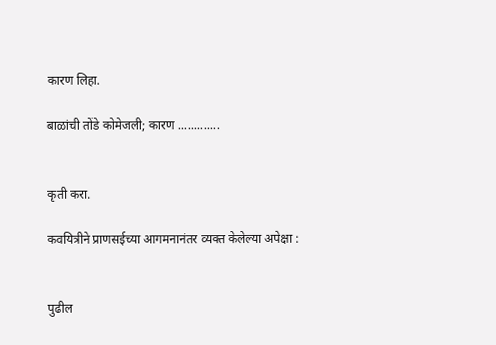कारण लिहा.

बाळांची तोंडे कोमेजली; कारण .............


कृती करा.

कवयित्रीने प्राणसईच्या आगमनानंतर व्यक्त केलेल्या अपेक्षा :


पुढील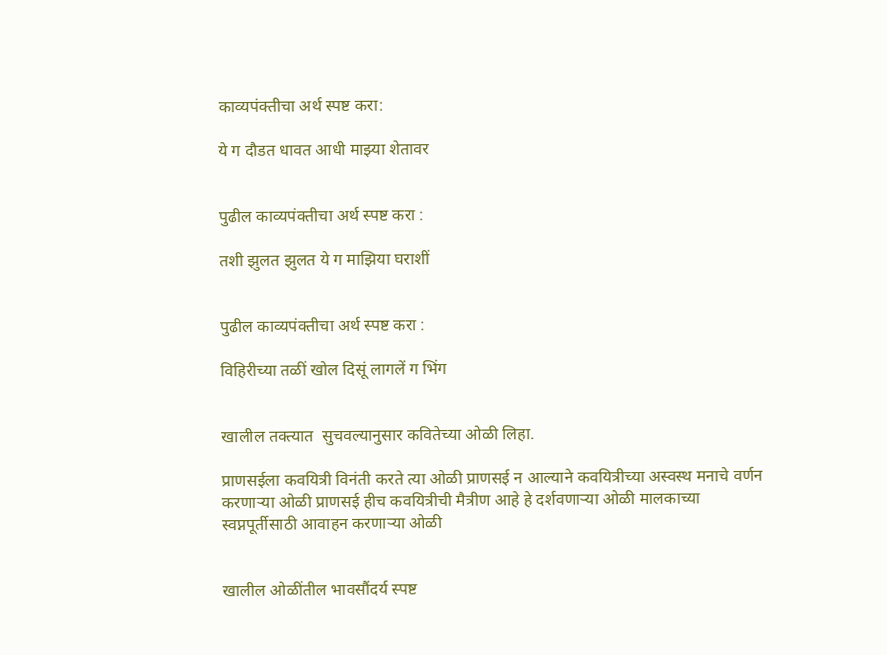काव्यपंक्तीचा अर्थ स्पष्ट करा:

ये ग दौडत धावत आधी माझ्या शेतावर


पुढील काव्यपंक्तीचा अर्थ स्पष्ट करा :

तशी झुलत झुलत ये ग माझिया घराशीं


पुढील काव्यपंक्तीचा अर्थ स्पष्ट करा :

विहिरीच्या तळीं खोल दिसूं लागलें ग भिंग


खालील तक्त्यात  सुचवल्यानुसार कवितेच्या ओळी लिहा.

प्राणसईला कवयित्री विनंती करते त्या ओळी प्राणसई न आल्याने कवयित्रीच्या अस्वस्थ मनाचे वर्णन करणाऱ्या ओळी प्राणसई हीच कवयित्रीची मैत्रीण आहे हे दर्शवणाऱ्या ओळी मालकाच्या स्वप्नपूर्तीसाठी आवाहन करणाऱ्या ओळी


खालील ओळींतील भावसौंदर्य स्पष्ट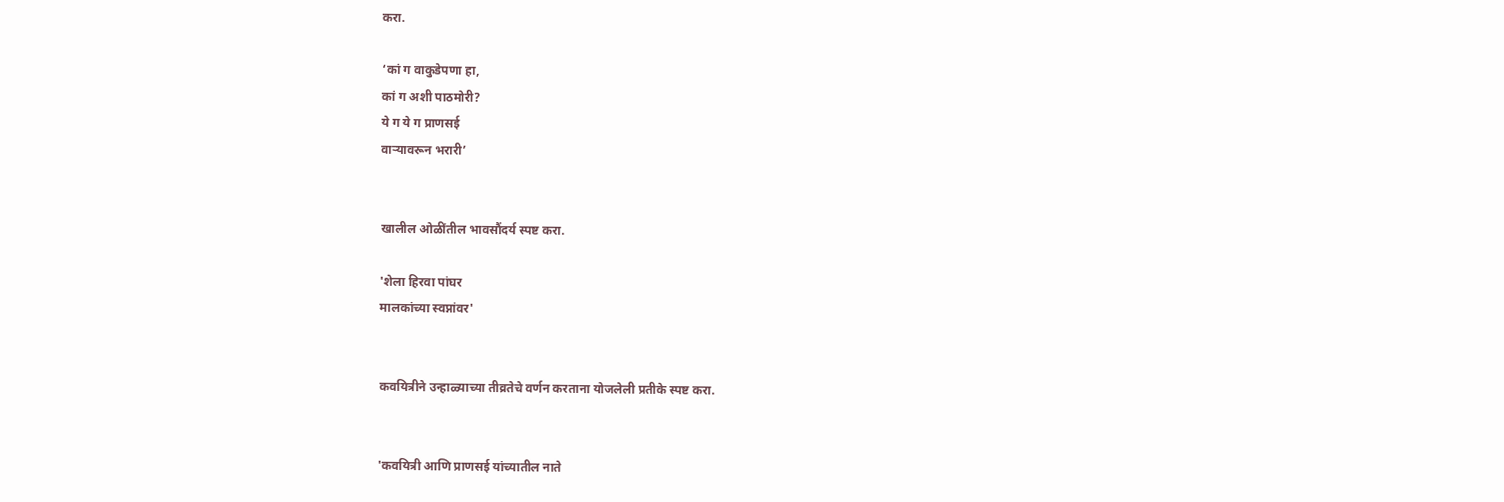करा.

‘कां ग वाकुडेपणा हा,
कां ग अशी पाठमोरी?
ये ग ये ग प्राणसई
वाऱ्यावरून भरारी’


खालील ओळींतील भावसौंदर्य स्पष्ट करा.

'शेला हिरवा पांघर
मालकांच्या स्वप्नांवर'


कवयित्रीने उन्हाळ्याच्या तीव्रतेचे वर्णन करताना योजलेली प्रतीके स्पष्ट करा.


'कवयित्री आणि प्राणसई यांच्यातील नाते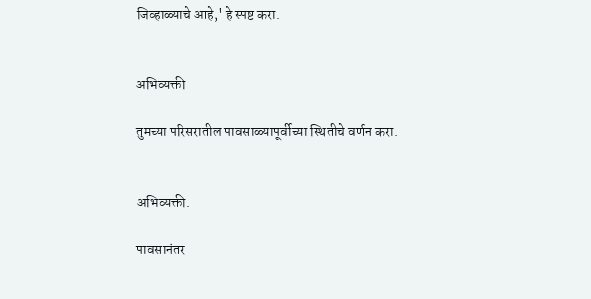जिव्हाळ्याचे आहे,' हे स्पष्ट करा.


अभिव्यक्ती

तुमच्या परिसरातील पावसाळ्यापूर्वीच्या स्थितीचे वर्णन करा.


अभिव्यक्ती.

पावसानंतर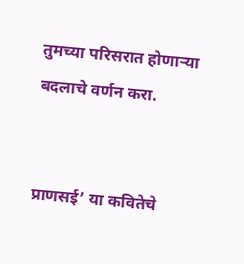तुमच्या परिसरात होणाऱ्या बदलाचे वर्णन करा.


प्राणसई’ या कवितेचे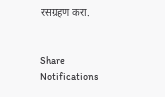रसग्रहण करा.


Share
Notifications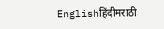Englishहिंदीमराठी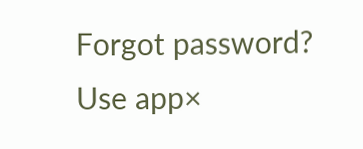Forgot password?
Use app×